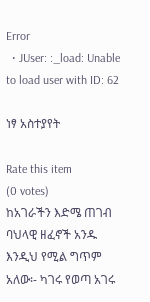Error
  • JUser: :_load: Unable to load user with ID: 62

ነፃ አስተያየት

Rate this item
(0 votes)
ከአገራችን እድሜ ጠገብ ባህላዊ ዘፈኖች አንዱ እንዲህ የሚል ግጥም አለው፡- ካገሩ የወጣ አገሩ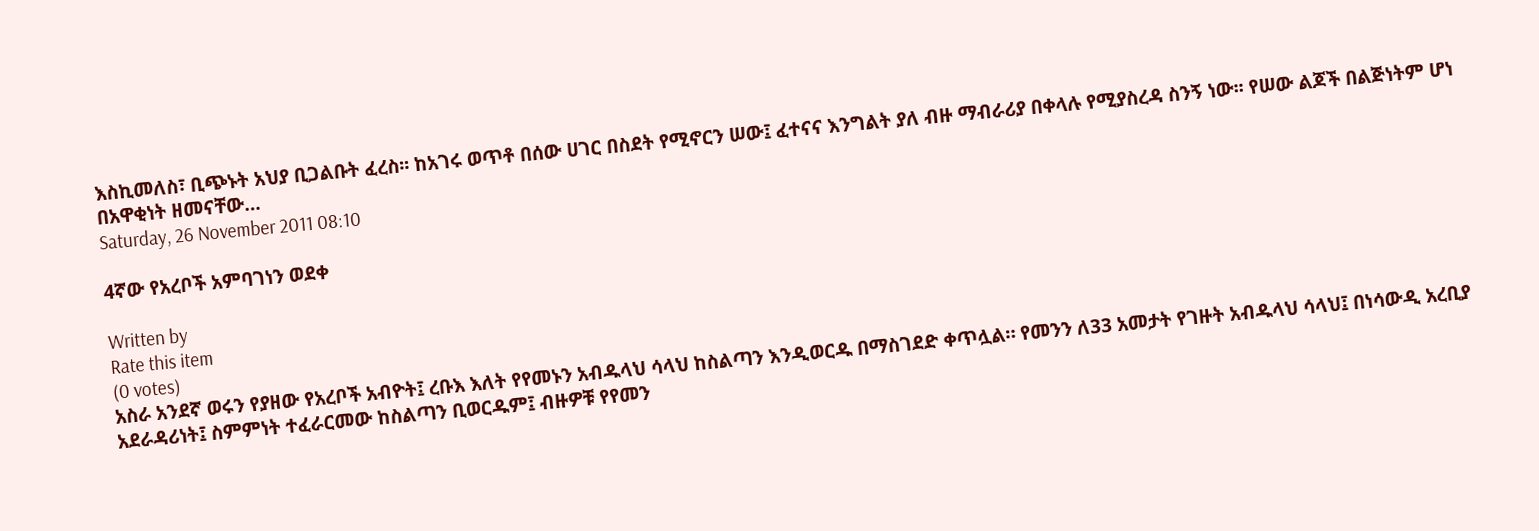እስኪመለስ፣ ቢጭኑት አህያ ቢጋልቡት ፈረስ፡፡ ከአገሩ ወጥቶ በሰው ሀገር በስደት የሚኖርን ሠው፤ ፈተናና እንግልት ያለ ብዙ ማብራሪያ በቀላሉ የሚያስረዳ ስንኝ ነው፡፡ የሠው ልጆች በልጅነትም ሆነ በአዋቂነት ዘመናቸው…
Saturday, 26 November 2011 08:10

4ኛው የአረቦች አምባገነን ወደቀ

Written by
Rate this item
(0 votes)
አስራ አንደኛ ወሩን የያዘው የአረቦች አብዮት፤ ረቡእ እለት የየመኑን አብዱላህ ሳላህ ከስልጣን እንዲወርዱ በማስገደድ ቀጥሏል። የመንን ለ33 አመታት የገዙት አብዱላህ ሳላህ፤ በነሳውዲ አረቢያ አደራዳሪነት፤ ስምምነት ተፈራርመው ከስልጣን ቢወርዱም፤ ብዙዎቹ የየመን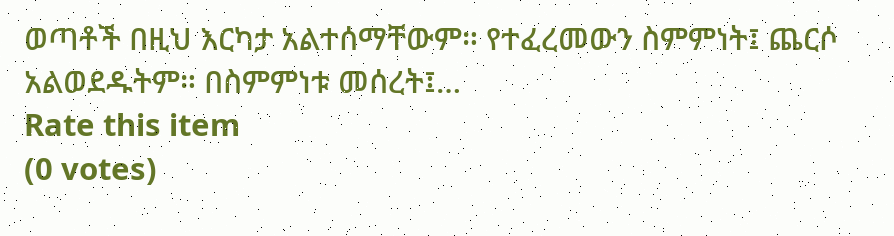ወጣቶች በዚህ እርካታ አልተሰማቸውም። የተፈረመውን ስምምነት፤ ጨርሶ አልወደዱትም። በስምምነቱ መሰረት፤…
Rate this item
(0 votes)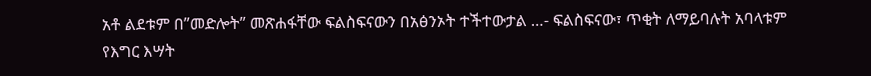አቶ ልደቱም በ”መድሎት” መጽሐፋቸው ፍልስፍናውን በአፅንኦት ተችተውታል …- ፍልስፍናው፣ ጥቂት ለማይባሉት አባላቱም የእግር እሣት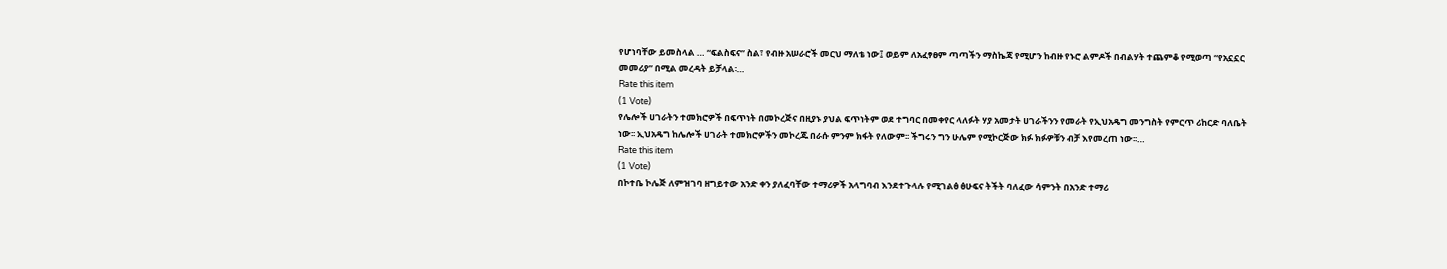የሆነባቸው ይመስላል … “ፍልስፍና” ስል፣ የብዙ አሠራሮች መርህ ማለቴ ነው፤ ወይም ለአፈፃፀም ጣጣችን ማስኬጃ የሚሆን ከብዙ የኑሮ ልምዶች በብልሃት ተጨምቆ የሚወጣ “የአኗኗር መመሪያ” በሚል መረዳት ይቻላል፡…
Rate this item
(1 Vote)
የሌሎች ሀገራትን ተመክሮዎች በፍጥነት በመኮረጅና በዚያኑ ያህል ፍጥነትም ወደ ተግባር በመቀየር ላለፉት ሃያ አመታት ሀገራችንን የመራት የኢህአዴግ መንግስት የምርጥ ሪከርድ ባለቤት ነው፡፡ ኢህአዴግ ከሌሎች ሀገራት ተመክሮዎችን መኮረጁ በራሱ ምንም ክፋት የለውም፡፡ ችግሩን ግን ሁሌም የሚኮርጅው ክፉ ክፉዎቹን ብቻ እየመረጠ ነው፡፡…
Rate this item
(1 Vote)
በኮተቤ ኮሌጅ ለምዝገባ ዘግይተው አንድ ቀን ያለፈባቸው ተማሪዎች አላግባብ እንደተጉላሉ የሚገልፅ ፅሁፍና ትችት ባለፈው ሳምንት በአንድ ተማሪ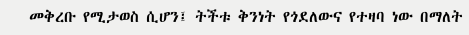መቅረቡ የሚታወስ ሲሆን፤ ትችቱ ቅንነት የጎደለውና የተዛባ ነው በማለት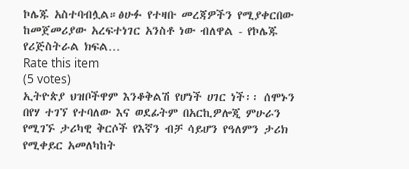ኮሌጁ አስተባብሏል።ፅሁፉ የተዛቡ መረጃዎችን የሚያቀርበው ከመጀመሪያው አረፍተነገር አንስቶ ነው ብለዋል - የኮሌጁ የሪጅስትራል ክፍል…
Rate this item
(5 votes)
ኢትዮጵያ ህዝቦችዋም እንቆቅልሽ የሆነች ሀገር ነች፡፡ ሰሞኑን በየሃ ተገኘ የተባለው እና ወደፊትም በአርኪዎሎጂ ምሁራን የሚገኙ ታሪካዊ ቅርሶች የእኛን ብቻ ሳይሆን የዓለምን ታሪክ የሚቀይር አመለካከት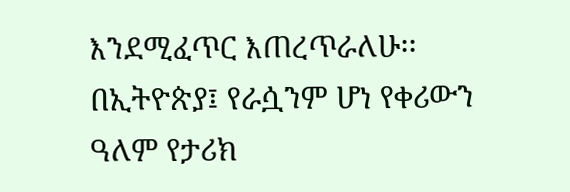እንደሚፈጥር እጠረጥራለሁ፡፡ በኢትዮጵያ፤ የራሷንም ሆነ የቀሪውን ዓለም የታሪክ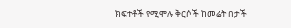ክፍተቶች የሚሞሉ ቅርሶች ከመሬት በታች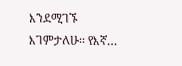እንደሚገኙ እገምታለሁ፡፡ የእኛ…